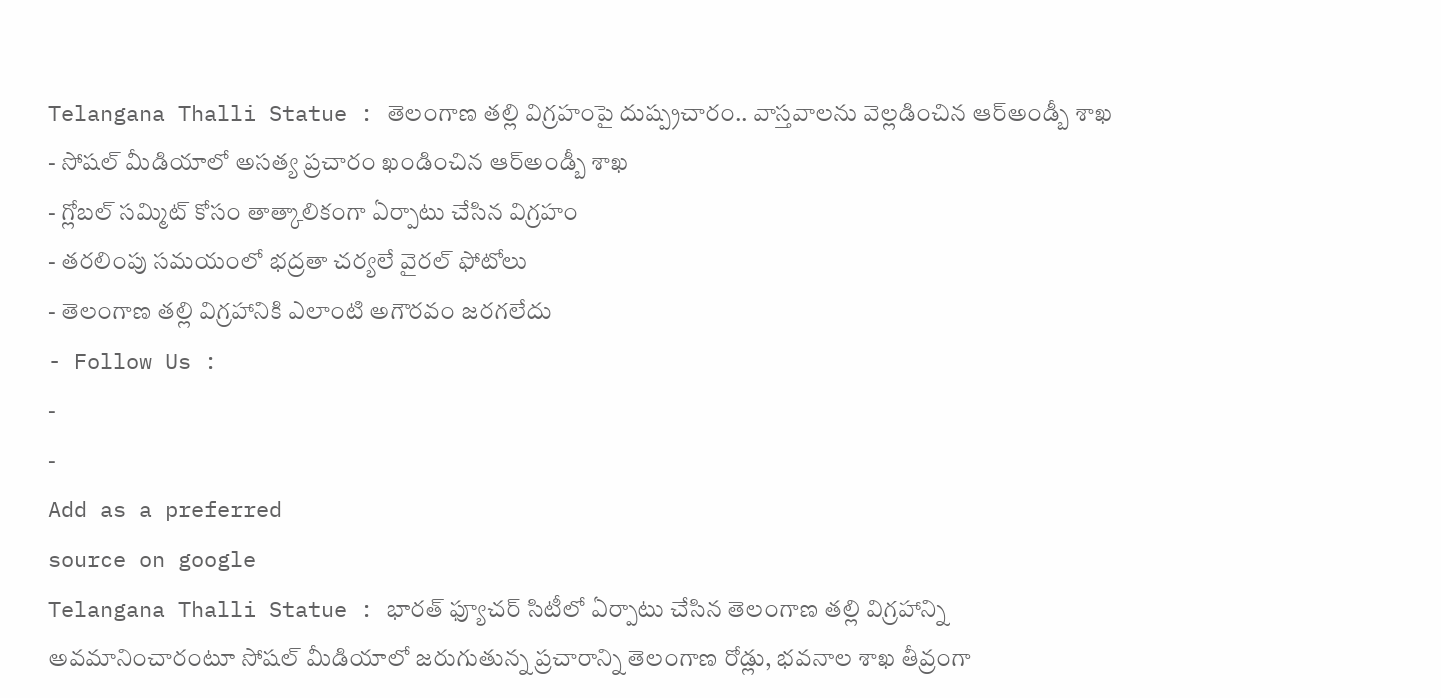Telangana Thalli Statue : తెలంగాణ తల్లి విగ్రహంపై దుష్ప్రచారం.. వాస్తవాలను వెల్లడించిన ఆర్అండ్బీ శాఖ
- సోషల్ మీడియాలో అసత్య ప్రచారం ఖండించిన ఆర్అండ్బీ శాఖ
- గ్లోబల్ సమ్మిట్ కోసం తాత్కాలికంగా ఏర్పాటు చేసిన విగ్రహం
- తరలింపు సమయంలో భద్రతా చర్యలే వైరల్ ఫోటోలు
- తెలంగాణ తల్లి విగ్రహానికి ఎలాంటి అగౌరవం జరగలేదు
- Follow Us :
-
-
Add as a preferred
source on google
Telangana Thalli Statue : భారత్ ఫ్యూచర్ సిటీలో ఏర్పాటు చేసిన తెలంగాణ తల్లి విగ్రహాన్ని అవమానించారంటూ సోషల్ మీడియాలో జరుగుతున్న ప్రచారాన్ని తెలంగాణ రోడ్లు, భవనాల శాఖ తీవ్రంగా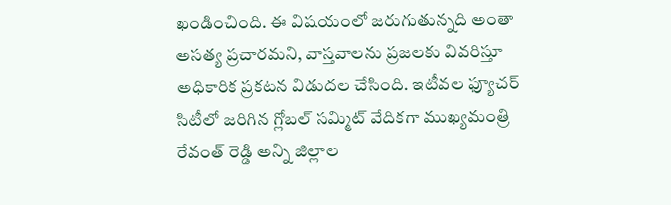ఖండించింది. ఈ విషయంలో జరుగుతున్నది అంతా అసత్య ప్రచారమని, వాస్తవాలను ప్రజలకు వివరిస్తూ అధికారిక ప్రకటన విడుదల చేసింది. ఇటీవల ఫ్యూచర్ సిటీలో జరిగిన గ్లోబల్ సమ్మిట్ వేదికగా ముఖ్యమంత్రి రేవంత్ రెడ్డి అన్ని జిల్లాల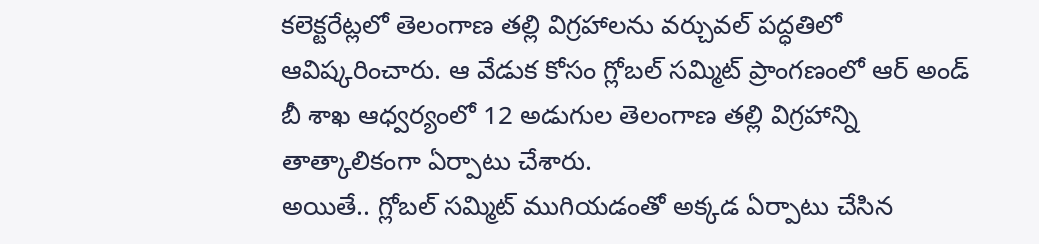కలెక్టరేట్లలో తెలంగాణ తల్లి విగ్రహాలను వర్చువల్ పద్ధతిలో ఆవిష్కరించారు. ఆ వేడుక కోసం గ్లోబల్ సమ్మిట్ ప్రాంగణంలో ఆర్ అండ్ బీ శాఖ ఆధ్వర్యంలో 12 అడుగుల తెలంగాణ తల్లి విగ్రహాన్ని తాత్కాలికంగా ఏర్పాటు చేశారు.
అయితే.. గ్లోబల్ సమ్మిట్ ముగియడంతో అక్కడ ఏర్పాటు చేసిన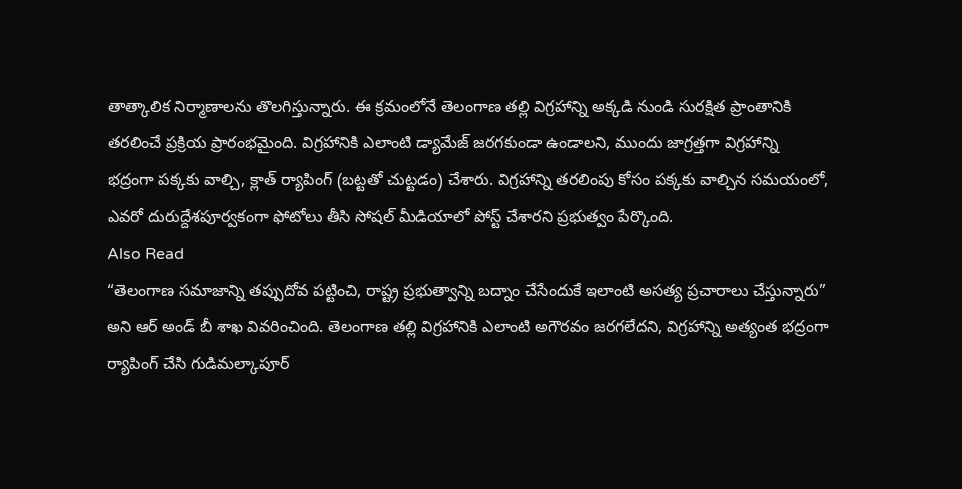తాత్కాలిక నిర్మాణాలను తొలగిస్తున్నారు. ఈ క్రమంలోనే తెలంగాణ తల్లి విగ్రహాన్ని అక్కడి నుండి సురక్షిత ప్రాంతానికి తరలించే ప్రక్రియ ప్రారంభమైంది. విగ్రహానికి ఎలాంటి డ్యామేజ్ జరగకుండా ఉండాలని, ముందు జాగ్రత్తగా విగ్రహాన్ని భద్రంగా పక్కకు వాల్చి, క్లాత్ ర్యాపింగ్ (బట్టతో చుట్టడం) చేశారు. విగ్రహాన్ని తరలింపు కోసం పక్కకు వాల్చిన సమయంలో, ఎవరో దురుద్దేశపూర్వకంగా ఫోటోలు తీసి సోషల్ మీడియాలో పోస్ట్ చేశారని ప్రభుత్వం పేర్కొంది.
Also Read
“తెలంగాణ సమాజాన్ని తప్పుదోవ పట్టించి, రాష్ట్ర ప్రభుత్వాన్ని బద్నాం చేసేందుకే ఇలాంటి అసత్య ప్రచారాలు చేస్తున్నారు” అని ఆర్ అండ్ బీ శాఖ వివరించింది. తెలంగాణ తల్లి విగ్రహానికి ఎలాంటి అగౌరవం జరగలేదని, విగ్రహాన్ని అత్యంత భద్రంగా ర్యాపింగ్ చేసి గుడిమల్కాపూర్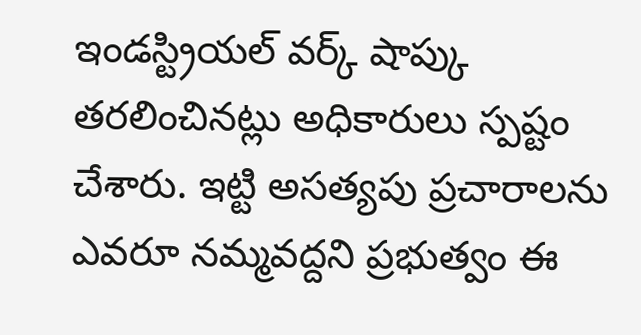ఇండస్ట్రియల్ వర్క్ షాప్కు తరలించినట్లు అధికారులు స్పష్టం చేశారు. ఇట్టి అసత్యపు ప్రచారాలను ఎవరూ నమ్మవద్దని ప్రభుత్వం ఈ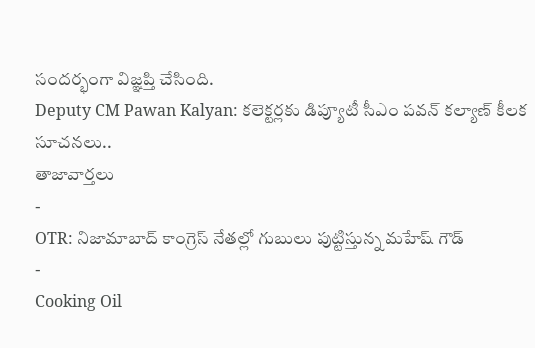సందర్భంగా విజ్ఞప్తి చేసింది.
Deputy CM Pawan Kalyan: కలెక్టర్లకు డిప్యూటీ సీఎం పవన్ కల్యాణ్ కీలక సూచనలు..
తాజావార్తలు
-
OTR: నిజామాబాద్ కాంగ్రెస్ నేతల్లో గుబులు పుట్టిస్తున్న మహేష్ గౌడ్
-
Cooking Oil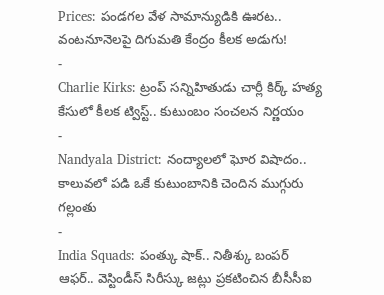Prices: పండగల వేళ సామాన్యుడికి ఊరట.. వంటనూనెలపై దిగుమతి కేంద్రం కీలక అడుగు!
-
Charlie Kirks: ట్రంప్ సన్నిహితుడు చార్లీ కిర్క్ హత్య కేసులో కీలక ట్విస్ట్.. కుటుంబం సంచలన నిర్ణయం
-
Nandyala District: నంద్యాలలో ఘోర విషాదం.. కాలువలో పడి ఒకే కుటుంబానికి చెందిన ముగ్గురు గల్లంతు
-
India Squads: పంత్కు షాక్.. నితీశ్కు బంపర్ ఆఫర్.. వెస్టిండీస్ సిరీస్కు జట్లు ప్రకటించిన బీసీసీఐ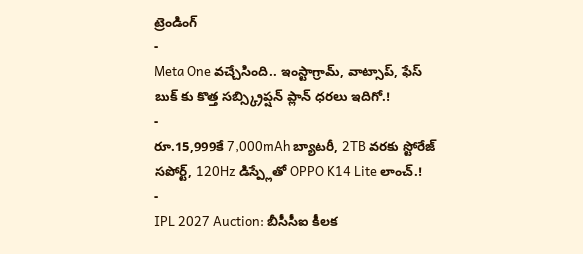ట్రెండింగ్
-
Meta One వచ్చేసింది.. ఇంస్టాగ్రామ్, వాట్సాప్, ఫేస్ బుక్ కు కొత్త సబ్స్క్రిప్షన్ ప్లాన్ ధరలు ఇదిగో.!
-
రూ.15,999కే 7,000mAh బ్యాటరీ, 2TB వరకు స్టోరేజ్ సపోర్ట్, 120Hz డిస్ప్లేతో OPPO K14 Lite లాంచ్.!
-
IPL 2027 Auction: బీసీసీఐ కీలక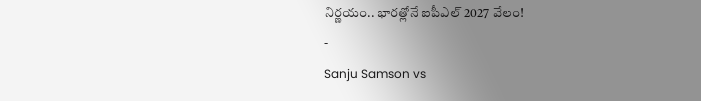నిర్ణయం.. భారత్లోనే ఐపీఎల్ 2027 వేలం!
-
Sanju Samson vs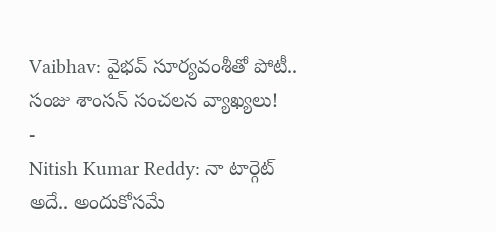Vaibhav: వైభవ్ సూర్యవంశీతో పోటీ.. సంజు శాంసన్ సంచలన వ్యాఖ్యలు!
-
Nitish Kumar Reddy: నా టార్గెట్ అదే.. అందుకోసమే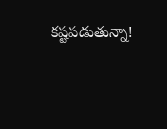కష్టపడుతున్నా!